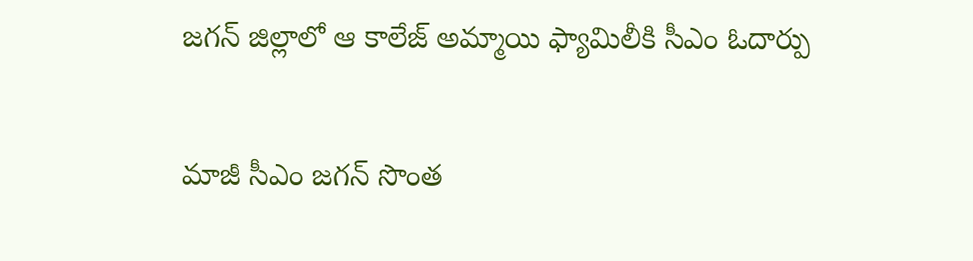జగన్ జిల్లాలో ఆ కాలేజ్ అమ్మాయి ఫ్యామిలీకి సీఎం ఓదార్పు

మాజీ సీఎం జగన్ సొంత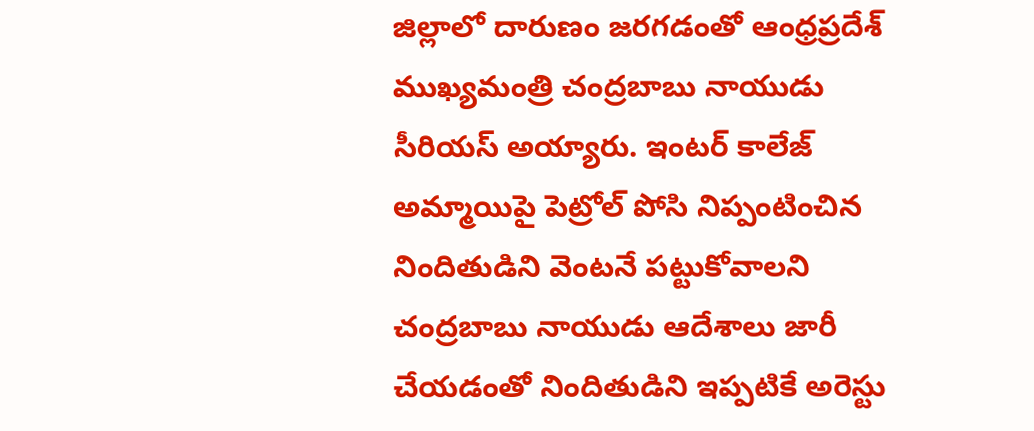జిల్లాలో దారుణం జరగడంతో ఆంధ్రప్రదేశ్ ముఖ్యమంత్రి చంద్రబాబు నాయుడు సీరియస్ అయ్యారు. ఇంటర్ కాలేజ్ అమ్మాయిపై పెట్రోల్ పోసి నిప్పంటించిన నిందితుడిని వెంటనే పట్టుకోవాలని చంద్రబాబు నాయుడు ఆదేశాలు జారీ చేయడంతో నిందితుడిని ఇప్పటికే అరెస్టు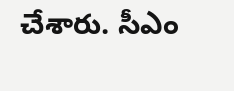చేశారు. సీఎం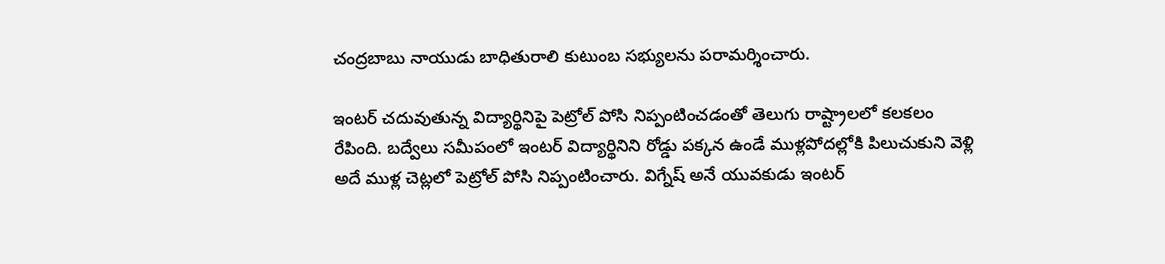చంద్రబాబు నాయుడు బాధితురాలి కుటుంబ సభ్యులను పరామర్శించారు.

ఇంటర్ చదువుతున్న విద్యార్థినిపై పెట్రోల్ పోసి నిప్పంటించడంతో తెలుగు రాష్ట్రాలలో కలకలం రేపింది. బద్వేలు సమీపంలో ఇంటర్ విద్యార్థినిని రోడ్డు పక్కన ఉండే ముళ్లపోదల్లోకి పిలుచుకుని వెళ్లి అదే ముళ్ల చెట్లలో పెట్రోల్ పోసి నిప్పంటించారు. విగ్నేష్ అనే యువకుడు ఇంటర్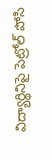విద్యార్థినిపై పెట్రోల్ పోసి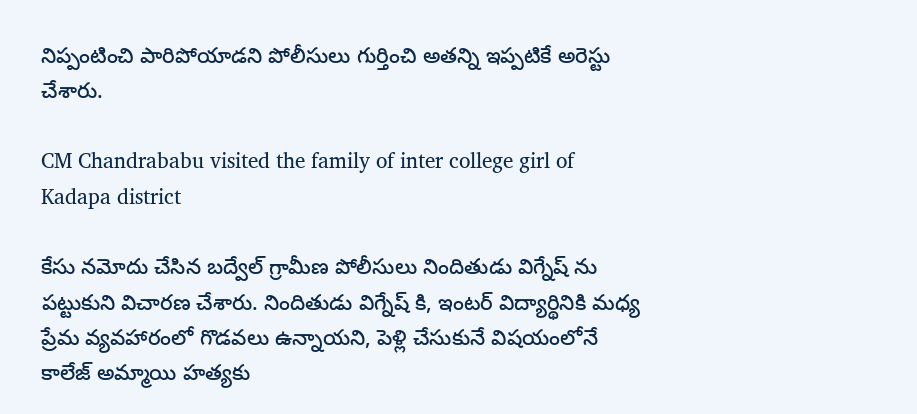నిప్పంటించి పారిపోయాడని పోలీసులు గుర్తించి అతన్ని ఇప్పటికే అరెస్టు చేశారు.

CM Chandrababu visited the family of inter college girl of Kadapa district

కేసు నమోదు చేసిన బద్వేల్ గ్రామీణ పోలీసులు నిందితుడు విగ్నేష్ ను పట్టుకుని విచారణ చేశారు. నిందితుడు విగ్నేష్ కి, ఇంటర్ విద్యార్థినికి మధ్య ప్రేమ వ్యవహారంలో గొడవలు ఉన్నాయని, పెళ్లి చేసుకునే విషయంలోనే కాలేజ్ అమ్మాయి హత్యకు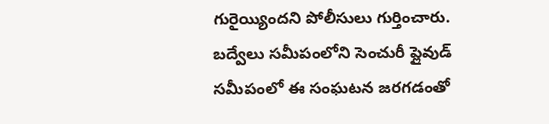గురైయ్యిందని పోలీసులు గుర్తించారు. బద్వేలు సమీపంలోని సెంచురీ ప్లైవుడ్ సమీపంలో ఈ సంఘటన జరగడంతో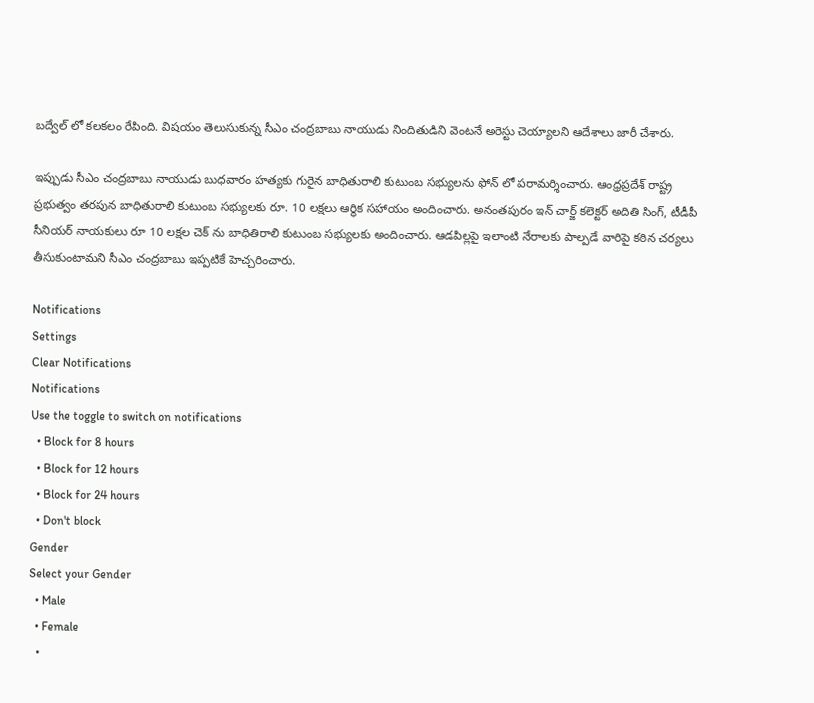బద్వేల్ లో కలకలం రేపింది. విషయం తెలుసుకున్న సీఎం చంద్రబాబు నాయుడు నిందితుడిని వెంటనే అరెస్టు చెయ్యాలని ఆదేశాలు జారీ చేశారు.

ఇప్పుడు సీఎం చంద్రబాబు నాయుడు బుధవారం హత్యకు గురైన బాధితురాలి కుటుంబ సభ్యులను ఫోన్ లో పరామర్శించారు. ఆంధ్రప్రదేశ్ రాష్ట్ర ప్రభుత్వం తరపున బాధితురాలి కుటుంబ సభ్యులకు రూ. 10 లక్షలు ఆర్థిక సహాయం అందించారు. అనంతపురం ఇన్ చార్జ్ కలెక్టర్ అదితి సింగ్, టీడీపీ సీనియర్ నాయకులు రూ 10 లక్షల చెక్ ను బాధితిరాలి కుటుంబ సభ్యులకు అందించారు. ఆడపిల్లపై ఇలాంటి నేరాలకు పాల్పడే వారిపై కఠిన చర్యలు తీసుకుంటామని సీఎం చంద్రబాబు ఇప్పటికే హెచ్చరించారు.

Notifications
Settings
Clear Notifications
Notifications
Use the toggle to switch on notifications
  • Block for 8 hours
  • Block for 12 hours
  • Block for 24 hours
  • Don't block
Gender
Select your Gender
  • Male
  • Female
  •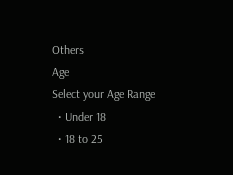Others
Age
Select your Age Range
  • Under 18
  • 18 to 25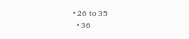• 26 to 35
  • 36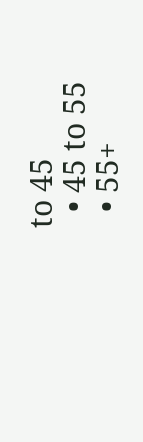to 45
  • 45 to 55
  • 55+